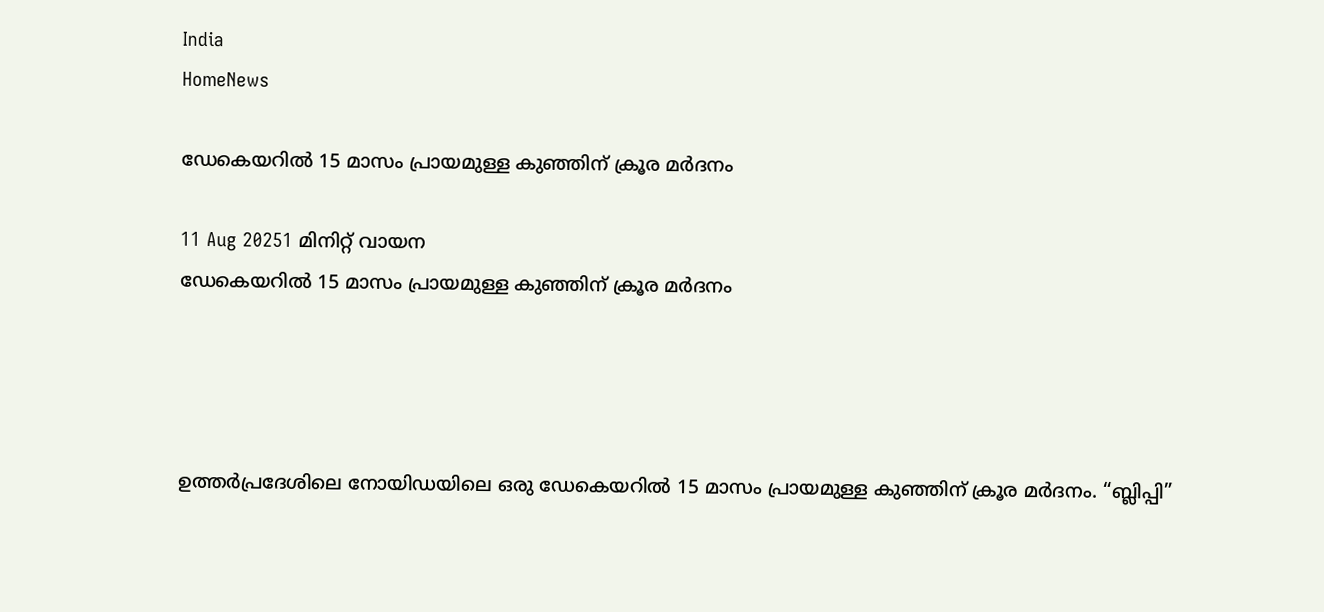India
HomeNews

ഡേകെയറില്‍ 15 മാസം പ്രായമുള്ള കുഞ്ഞിന് ക്രൂര മർദനം

11 Aug 20251 മിനിറ്റ് വായന
ഡേകെയറില്‍ 15 മാസം പ്രായമുള്ള കുഞ്ഞിന് ക്രൂര മർദനം




ഉത്തർപ്രദേശിലെ നോയിഡയിലെ ഒരു ഡേകെയറില്‍ 15 മാസം പ്രായമുള്ള കുഞ്ഞിന് ക്രൂര മർദനം. “ബ്ലിപ്പി”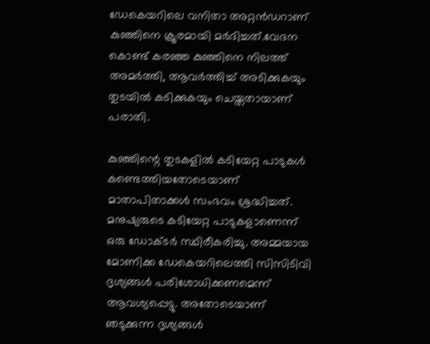ഡേകെയറിലെ വനിതാ അറ്റൻഡറാണ് കുഞ്ഞിനെ ക്രൂരമായി മർദിച്ചത്.വേദന കൊണ്ട് കരഞ്ഞ കുഞ്ഞിനെ നിലത്ത് അമർത്തി, ആവർത്തിച്ച്‌ അടിക്കുകയും തുടയില്‍ കടിക്കുകയും ചെയ്തതായാണ് പരാതി.

കുഞ്ഞിന്റെ തുടകളില്‍ കടിയേറ്റ പാടുകള്‍ കണ്ടെത്തിയതോടെയാണ് മാതാപിതാക്കള്‍ സംഭവം ശ്രദ്ധിച്ചത്. മനുഷ്യരുടെ കടിയേറ്റ പാടുകളാണെന്ന് ഒരു ഡോക്ടർ സ്ഥിരീകരിച്ചു. അമ്മയായ മോണിക്ക ഡേകെയറിലെത്തി സിസിടിവി ദൃശ്യങ്ങള്‍ പരിശോധിക്കണമെന്ന് ആവശ്യപ്പെട്ടു. അതോടെയാണ് ഞടുക്കുന്ന ദൃശ്യങ്ങള്‍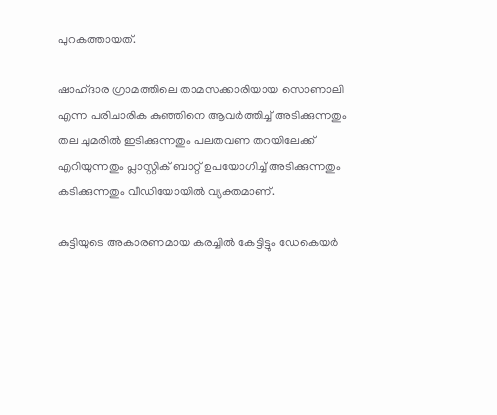പുറകത്തായത്.

ഷാഹ്ദാര ഗ്രാമത്തിലെ താമസക്കാരിയായ സൊണാലി എന്ന പരിചാരിക കുഞ്ഞിനെ ആവർത്തിച്ച്‌ അടിക്കുന്നതും തല ചുമരില്‍ ഇടിക്കുന്നതും പലതവണ തറയിലേക്ക് എറിയുന്നതും പ്ലാസ്റ്റിക് ബാറ്റ് ഉപയോഗിച്ച്‌ അടിക്കുന്നതും കടിക്കുന്നതും വീഡിയോയില്‍ വ്യക്തമാണ്.

കുട്ടിയുടെ അകാരണമായ കരച്ചില്‍ കേട്ടിട്ടും ഡേകെയർ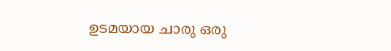ഉടമയായ ചാരു ഒരു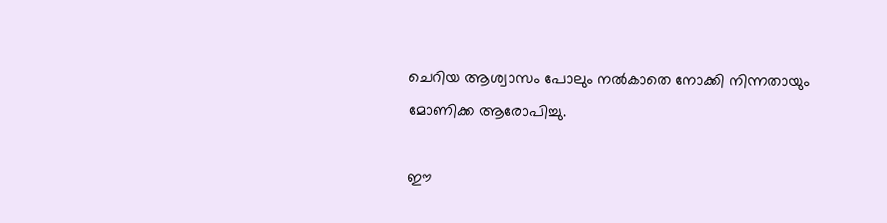ചെറിയ ആശ്വാസം പോലും നല്‍കാതെ നോക്കി നിന്നതായും മോണിക്ക ആരോപിച്ചു.

ഈ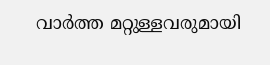വാർത്ത മറ്റുള്ളവരുമായി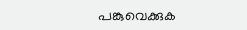പങ്കുവെക്കുക